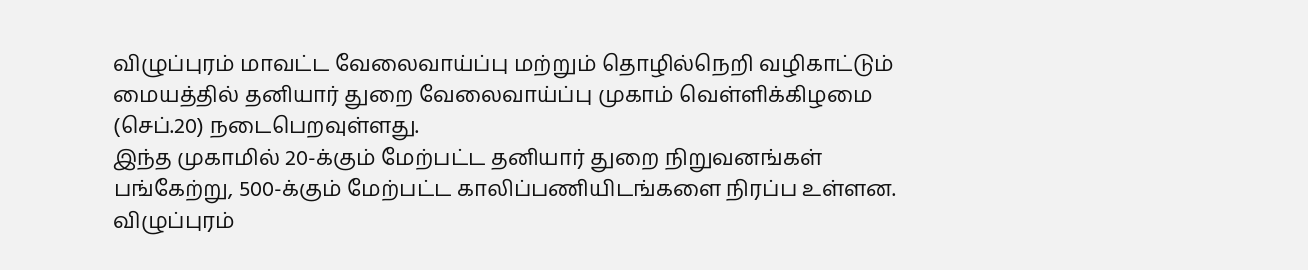விழுப்புரம் மாவட்ட வேலைவாய்ப்பு மற்றும் தொழில்நெறி வழிகாட்டும் மையத்தில் தனியார் துறை வேலைவாய்ப்பு முகாம் வெள்ளிக்கிழமை (செப்.20) நடைபெறவுள்ளது.
இந்த முகாமில் 20-க்கும் மேற்பட்ட தனியார் துறை நிறுவனங்கள் பங்கேற்று, 500-க்கும் மேற்பட்ட காலிப்பணியிடங்களை நிரப்ப உள்ளன.
விழுப்புரம்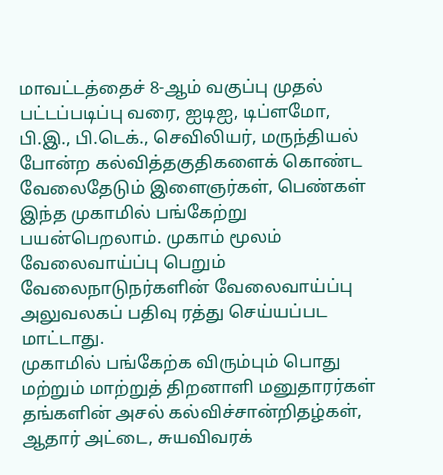மாவட்டத்தைச் 8-ஆம் வகுப்பு முதல் பட்டப்படிப்பு வரை, ஐடிஐ, டிப்ளமோ, பி.இ., பி.டெக்., செவிலியர், மருந்தியல் போன்ற கல்வித்தகுதிகளைக் கொண்ட வேலைதேடும் இளைஞர்கள், பெண்கள் இந்த முகாமில் பங்கேற்று பயன்பெறலாம். முகாம் மூலம் வேலைவாய்ப்பு பெறும் வேலைநாடுநர்களின் வேலைவாய்ப்பு அலுவலகப் பதிவு ரத்து செய்யப்பட மாட்டாது.
முகாமில் பங்கேற்க விரும்பும் பொது மற்றும் மாற்றுத் திறனாளி மனுதாரர்கள் தங்களின் அசல் கல்விச்சான்றிதழ்கள், ஆதார் அட்டை, சுயவிவரக்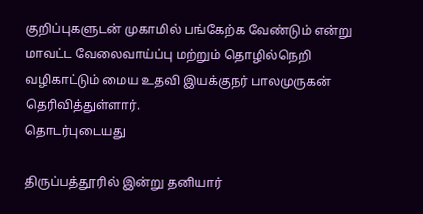குறிப்புகளுடன் முகாமில் பங்கேற்க வேண்டும் என்று மாவட்ட வேலைவாய்ப்பு மற்றும் தொழில்நெறி வழிகாட்டும் மைய உதவி இயக்குநர் பாலமுருகன் தெரிவித்துள்ளார்.
தொடர்புடையது

திருப்பத்தூரில் இன்று தனியார்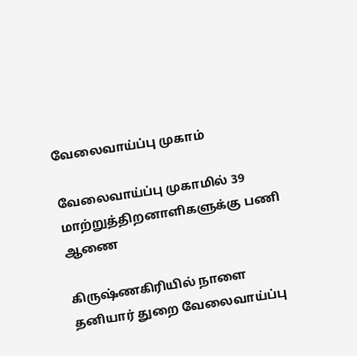வேலைவாய்ப்பு முகாம்

வேலைவாய்ப்பு முகாமில் 39 மாற்றுத்திறனாளிகளுக்கு பணி ஆணை

கிருஷ்ணகிரியில் நாளை தனியார் துறை வேலைவாய்ப்பு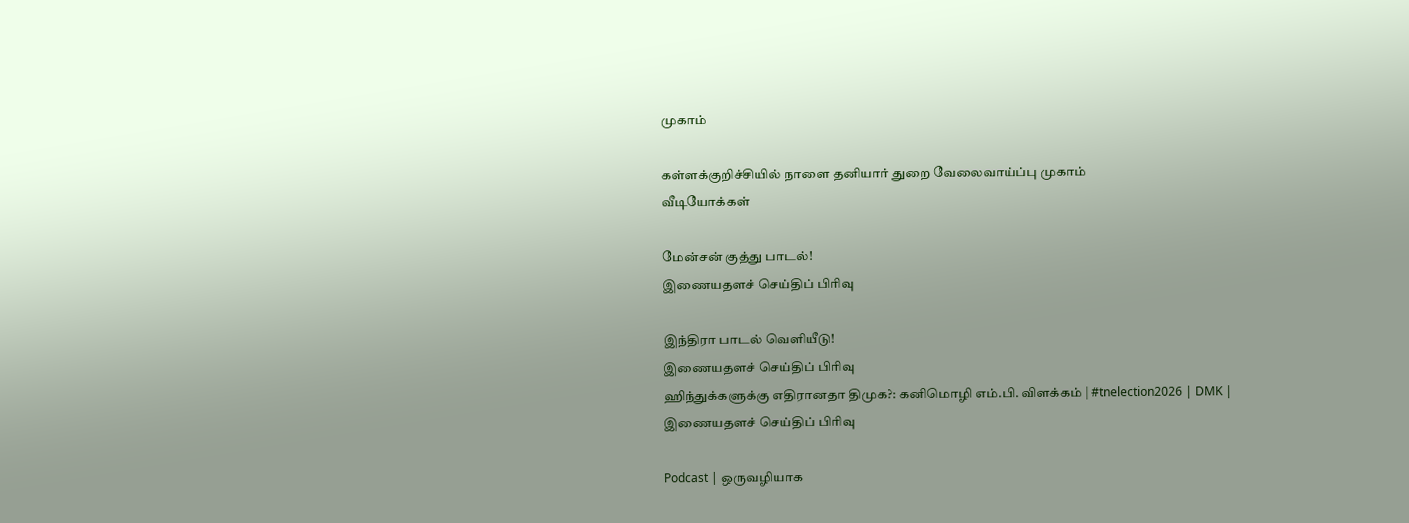முகாம்

கள்ளக்குறிச்சியில் நாளை தனியார் துறை வேலைவாய்ப்பு முகாம்
வீடியோக்கள்

மேன்சன் குத்து பாடல்!
இணையதளச் செய்திப் பிரிவு

இந்திரா பாடல் வெளியீடு!
இணையதளச் செய்திப் பிரிவு
ஹிந்துக்களுக்கு எதிரானதா திமுக?: கனிமொழி எம்.பி. விளக்கம் | #tnelection2026 | DMK |
இணையதளச் செய்திப் பிரிவு

Podcast | ஒருவழியாக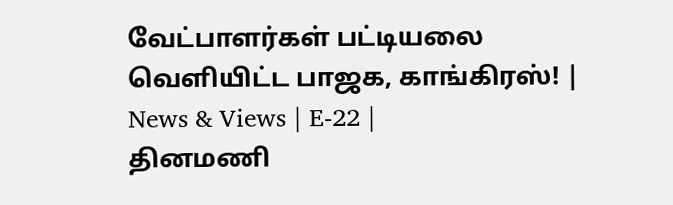வேட்பாளர்கள் பட்டியலை வெளியிட்ட பாஜக, காங்கிரஸ்! | News & Views | E-22 |
தினமணி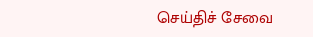செய்திச் சேவை